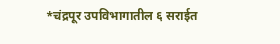*चंद्रपूर उपविभागातील ६ सराईत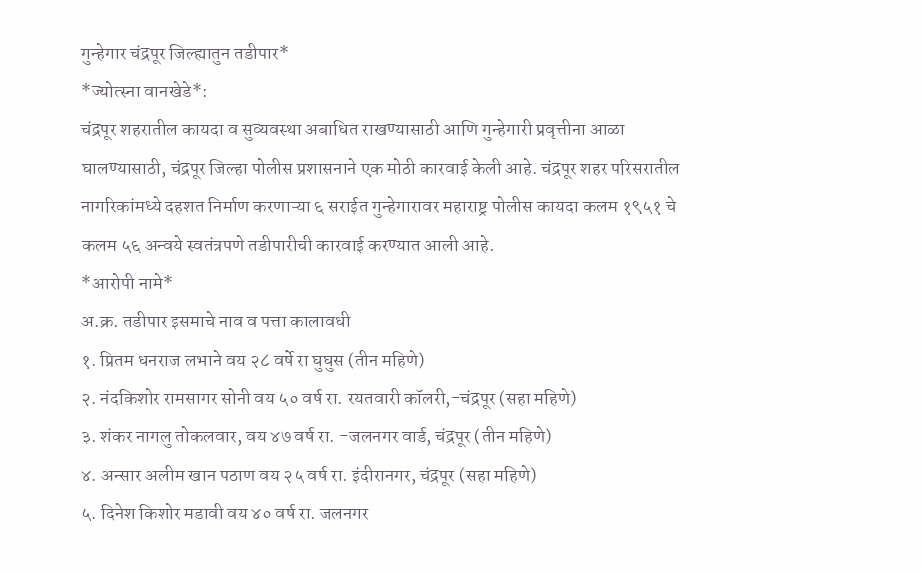गुन्हेगार चंद्रपूर जिल्ह्यातुन तडीपार*
*ज्योत्स्ना वानखेडे*:
चंद्रपूर शहरातील कायदा व सुव्यवस्था अबाधित राखण्यासाठी आणि गुन्हेगारी प्रवृत्तीना आळा घालण्यासाठी, चंद्रपूर जिल्हा पोलीस प्रशासनाने एक मोठी कारवाई केली आहे. चंद्रपूर शहर परिसरातील नागरिकांमध्ये दहशत निर्माण करणाऱ्या ६ सराईत गुन्हेगारावर महाराष्ट्र पोलीस कायदा कलम १९५१ चे कलम ५६ अन्वये स्वतंत्रपणे तडीपारीची कारवाई करण्यात आली आहे.
*आरोपी नामे*
अ.क्र. तडीपार इसमाचे नाव व पत्ता कालावधी
१. प्रितम धनराज लभाने वय २८ वर्षे रा घुघुस (तीन महिणे)
२. नंदकिशोर रामसागर सोनी वय ५० वर्ष रा. रयतवारी कॉलरी,-चंद्रपूर (सहा महिणे)
३. शंकर नागलु तोकलवार, वय ४७ वर्ष रा. -जलनगर वार्ड, चंद्रपूर (तीन महिणे)
४. अन्सार अलीम खान पठाण वय २५ वर्ष रा. इंदीरानगर, चंद्रपूर (सहा महिणे)
५. दिनेश किशोर मडावी वय ४० वर्ष रा. जलनगर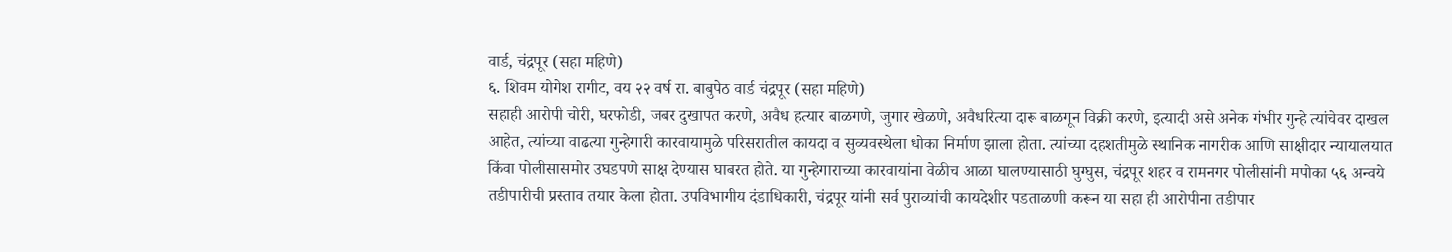वार्ड, चंद्रपूर (सहा महिणे)
६. शिवम योगेश रागीट, वय २२ वर्ष रा. बाबुपेठ वार्ड चंद्रपूर (सहा महिणे)
सहाही आरोपी चोरी, घरफोडी, जबर दुखापत करणे, अवैध हत्यार बाळगणे, जुगार खेळणे, अवैधरित्या दारू बाळगून विक्री करणे, इत्यादी असे अनेक गंभीर गुन्हे त्यांचेवर दाखल आहेत, त्यांच्या वाढत्या गुन्हेगारी कारवायामुळे परिसरातील कायदा व सुव्यवस्थेला धोका निर्माण झाला होता. त्यांच्या दहशतीमुळे स्थानिक नागरीक आणि साक्षीदार न्यायालयात किंवा पोलीसासमोर उघडपणे साक्ष देण्यास घाबरत होते. या गुन्हेगाराच्या कारवायांना वेळीच आळा घालण्यासाठी घुग्घुस, चंद्रपूर शहर व रामनगर पोलीसांनी मपोका ५६ अन्वये तडीपारीची प्रस्ताव तयार केला होता. उपविभागीय दंडाधिकारी, चंद्रपूर यांनी सर्व पुराव्यांची कायदेशीर पडताळणी करून या सहा ही आरोपीना तडीपार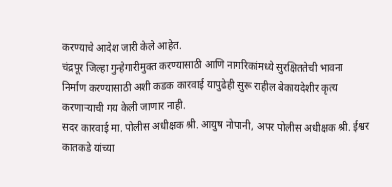करण्याचे आदेश जारी केले आहेत.
चंद्रपूर जिल्हा गुन्हेगारीमुक्त करण्यासाठी आणि नागरिकांमध्ये सुरक्षिततेची भावना निर्माण करण्यासाठी अशी कडक कारवाई यापुढेही सुरू राहील बेकायदेशीर कृत्य करणाऱ्याची गय केली जाणार नाही.
सदर कारवाई मा. पोलीस अधीक्षक श्री. आयुष नोपानी, अपर पोलीस अधीक्षक श्री. ईश्वर कातकडे यांच्या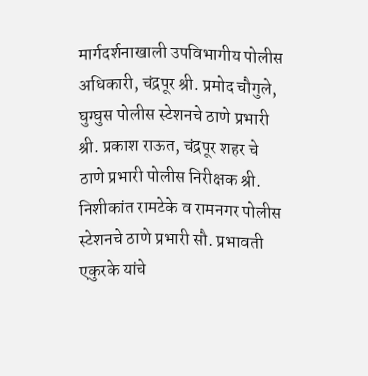मार्गदर्शनाखाली उपविभागीय पोलीस अधिकारी, चंद्रपूर श्री. प्रमोद चौगुले, घुग्घुस पोलीस स्टेशनचे ठाणे प्रभारी श्री. प्रकाश राऊत, चंद्रपूर शहर चे ठाणे प्रभारी पोलीस निरीक्षक श्री. निशीकांत रामटेके व रामनगर पोलीस स्टेशनचे ठाणे प्रभारी सौ. प्रभावती एकुरके यांचे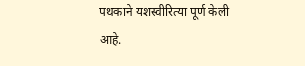पथकाने यशस्वीरित्या पूर्ण केली आहे.